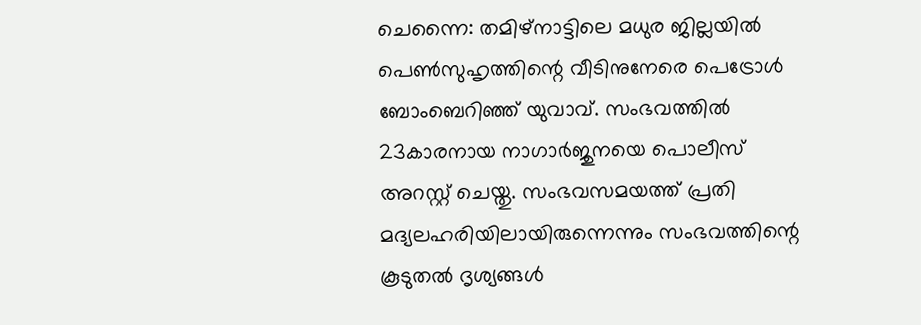ചെന്നൈ: തമിഴ്നാട്ടിലെ മധുര ജില്ലയിൽ പെൺസുഹൃത്തിന്റെ വീടിനുനേരെ പെട്രോൾ ബോംബെറിഞ്ഞ് യുവാവ്. സംഭവത്തിൽ 23കാരനായ നാഗാർജുനയെ പൊലീസ് അറസ്റ്റ് ചെയ്തു. സംഭവസമയത്ത് പ്രതി മദ്യലഹരിയിലായിരുന്നെന്നും സംഭവത്തിന്റെ കൂടുതൽ ദൃശ്യങ്ങൾ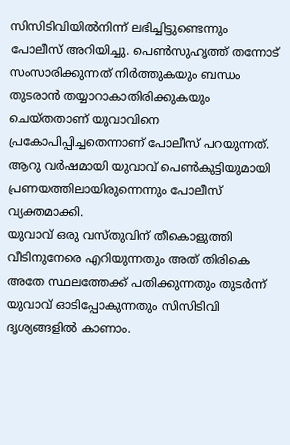സിസിടിവിയിൽനിന്ന് ലഭിച്ചിട്ടുണ്ടെന്നും പോലീസ് അറിയിച്ചു. പെൺസുഹൃത്ത് തന്നോട് സംസാരിക്കുന്നത് നിർത്തുകയും ബന്ധം തുടരാൻ തയ്യാറാകാതിരിക്കുകയും ചെയ്തതാണ് യുവാവിനെ പ്രകോപിപ്പിച്ചതെന്നാണ് പോലീസ് പറയുന്നത്. ആറു വർഷമായി യുവാവ് പെൺകുട്ടിയുമായി പ്രണയത്തിലായിരുന്നെന്നും പോലീസ് വ്യക്തമാക്കി.
യുവാവ് ഒരു വസ്തുവിന് തീകൊളുത്തി വീടിനുനേരെ എറിയുന്നതും അത് തിരികെ അതേ സ്ഥലത്തേക്ക് പതിക്കുന്നതും തുടർന്ന് യുവാവ് ഓടിപ്പോകുന്നതും സിസിടിവി ദൃശ്യങ്ങളിൽ കാണാം.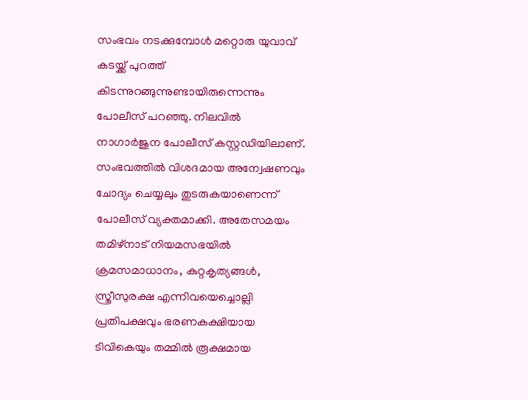സംഭവം നടക്കുമ്പോൾ മറ്റൊരു യുവാവ് കടയ്ക്ക് പുറത്ത് കിടന്നുറങ്ങുന്നുണ്ടായിരുന്നെന്നും പോലീസ് പറഞ്ഞു. നിലവിൽ നാഗാർജുന പോലീസ് കസ്റ്റഡിയിലാണ്. സംഭവത്തിൽ വിശദമായ അന്വേഷണവും ചോദ്യം ചെയ്യലും തുടരുകയാണെന്ന് പോലീസ് വ്യക്തമാക്കി. അതേസമയം തമിഴ്നാട് നിയമസഭയിൽ ക്രമസമാധാനം, കുറ്റകൃത്യങ്ങൾ, സ്ത്രീസുരക്ഷ എന്നിവയെച്ചൊല്ലി പ്രതിപക്ഷവും ഭരണകക്ഷിയായ ടിവികെയും തമ്മിൽ രൂക്ഷമായ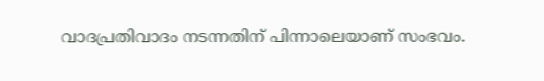വാദപ്രതിവാദം നടന്നതിന് പിന്നാലെയാണ് സംഭവം.